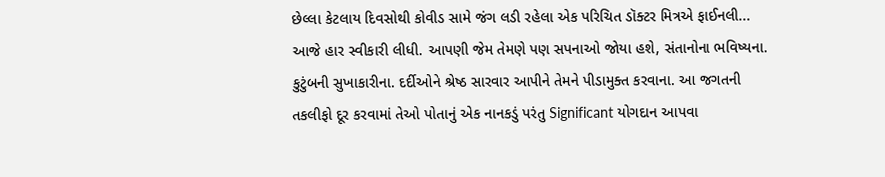છેલ્લા કેટલાય દિવસોથી કોવીડ સામે જંગ લડી રહેલા એક પરિચિત ડૉક્ટર મિત્રએ ફાઈનલી... આજે હાર સ્વીકારી લીધી. આપણી જેમ તેમણે પણ સપનાઓ જોયા હશે, સંતાનોના ભવિષ્યના. કુટુંબની સુખાકારીના. દર્દીઓને શ્રેષ્ઠ સારવાર આપીને તેમને પીડામુક્ત કરવાના. આ જગતની તકલીફો દૂર કરવામાં તેઓ પોતાનું એક નાનકડું પરંતુ Significant યોગદાન આપવા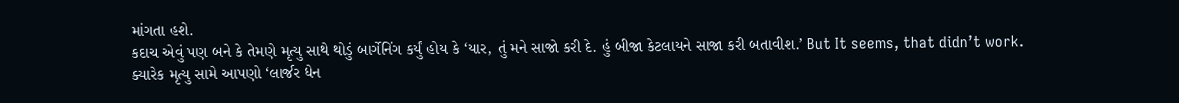માંગતા હશે.
કદાચ એવું પણ બને કે તેમણે મૃત્યુ સાથે થોડું બાર્ગેનિંગ કર્યું હોય કે ‘યાર, તું મને સાજો કરી દે. હું બીજા કેટલાયને સાજા કરી બતાવીશ.’ But It seems, that didn’t work.
ક્યારેક મૃત્યુ સામે આપણો ‘લાર્જર ધેન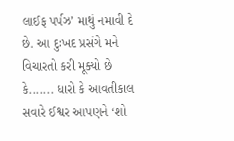લાઈફ પર્પઝ’ માથું નમાવી દે છે. આ દુઃખદ પ્રસંગે મને વિચારતો કરી મૂક્યો છે કે....... ધારો કે આવતીકાલ સવારે ઈશ્વર આપણને ‘શો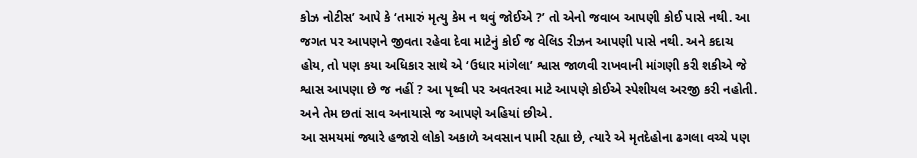કોઝ નોટીસ’ આપે કે ‘તમારું મૃત્યુ કેમ ન થવું જોઈએ ?’ તો એનો જવાબ આપણી કોઈ પાસે નથી. આ જગત પર આપણને જીવતા રહેવા દેવા માટેનું કોઈ જ વેલિડ રીઝન આપણી પાસે નથી. અને કદાચ હોય, તો પણ કયા અધિકાર સાથે એ ‘ઉધાર માંગેલા’ શ્વાસ જાળવી રાખવાની માંગણી કરી શકીએ જે શ્વાસ આપણા છે જ નહીં ? આ પૃથ્વી પર અવતરવા માટે આપણે કોઈએ સ્પેશીયલ અરજી કરી નહોતી. અને તેમ છતાં સાવ અનાયાસે જ આપણે અહિયાં છીએ.
આ સમયમાં જ્યારે હજારો લોકો અકાળે અવસાન પામી રહ્યા છે, ત્યારે એ મૃતદેહોના ઢગલા વચ્ચે પણ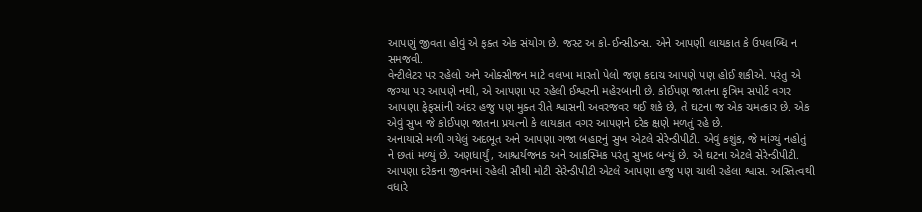આપણું જીવતા હોવું એ ફક્ત એક સંયોગ છે. જસ્ટ અ કો-ઈન્સીડન્સ. એને આપણી લાયકાત કે ઉપલબ્ધિ ન સમજવી.
વેન્ટીલેટર પર રહેલો અને ઓક્સીજન માટે વલખા મારતો પેલો જણ કદાચ આપણે પણ હોઈ શકીએ. પરંતુ એ જગ્યા પર આપણે નથી, એ આપણા પર રહેલી ઈશ્વરની મહેરબાની છે. કોઈપણ જાતના કૃત્રિમ સપોર્ટ વગર આપણા ફેફસાંની અંદર હજુ પણ મુક્ત રીતે શ્વાસની અવરજવર થઈ શકે છે, તે ઘટના જ એક ચમત્કાર છે. એક એવું સુખ જે કોઈપણ જાતના પ્રયત્નો કે લાયકાત વગર આપણને દરેક ક્ષણે મળતું રહે છે.
અનાયાસે મળી ગયેલું અદભૂત અને આપણા ગજા બહારનું સુખ એટલે સેરેન્ડીપીટી. એવું કશુંક, જે માંગ્યું નહોતું ને છતાં મળ્યું છે. અણધાર્યું, આશ્ચર્યજનક અને આકસ્મિક પરંતુ સુખદ બન્યું છે. એ ઘટના એટલે સેરેન્ડીપીટી. આપણા દરેકના જીવનમાં રહેલી સૌથી મોટી સેરેન્ડીપીટી એટલે આપણા હજુ પણ ચાલી રહેલા શ્વાસ. અસ્તિત્વથી વધારે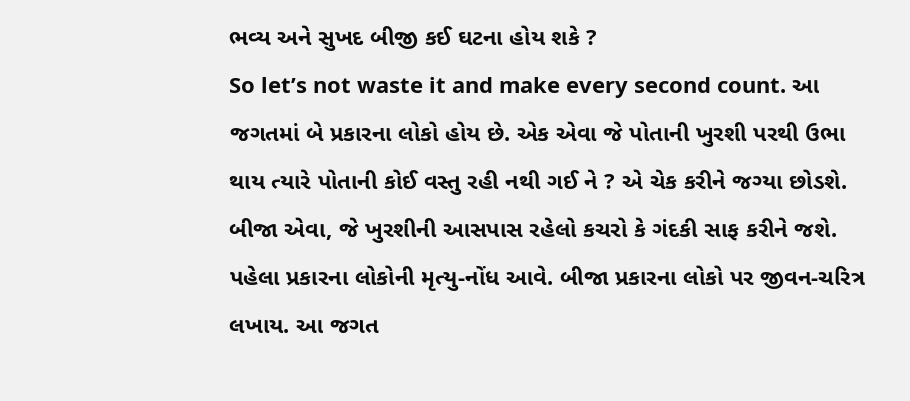ભવ્ય અને સુખદ બીજી કઈ ઘટના હોય શકે ?
So let’s not waste it and make every second count. આ જગતમાં બે પ્રકારના લોકો હોય છે. એક એવા જે પોતાની ખુરશી પરથી ઉભા થાય ત્યારે પોતાની કોઈ વસ્તુ રહી નથી ગઈ ને ? એ ચેક કરીને જગ્યા છોડશે. બીજા એવા, જે ખુરશીની આસપાસ રહેલો કચરો કે ગંદકી સાફ કરીને જશે. પહેલા પ્રકારના લોકોની મૃત્યુ-નોંધ આવે. બીજા પ્રકારના લોકો પર જીવન-ચરિત્ર લખાય. આ જગત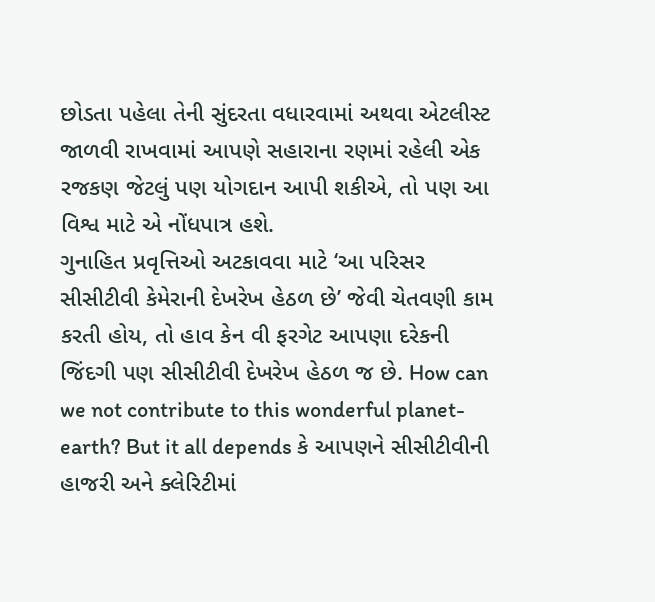છોડતા પહેલા તેની સુંદરતા વધારવામાં અથવા એટલીસ્ટ જાળવી રાખવામાં આપણે સહારાના રણમાં રહેલી એક રજકણ જેટલું પણ યોગદાન આપી શકીએ, તો પણ આ વિશ્વ માટે એ નોંધપાત્ર હશે.
ગુનાહિત પ્રવૃત્તિઓ અટકાવવા માટે ‘આ પરિસર સીસીટીવી કેમેરાની દેખરેખ હેઠળ છે’ જેવી ચેતવણી કામ કરતી હોય, તો હાવ કેન વી ફરગેટ આપણા દરેકની જિંદગી પણ સીસીટીવી દેખરેખ હેઠળ જ છે. How can we not contribute to this wonderful planet-earth? But it all depends કે આપણને સીસીટીવીની હાજરી અને ક્લેરિટીમાં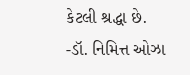કેટલી શ્રદ્ધા છે.
-ડૉ. નિમિત્ત ઓઝા